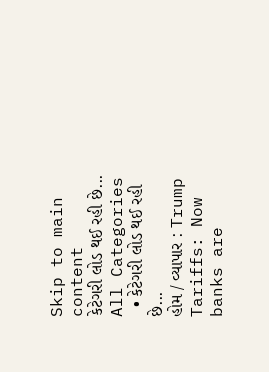Skip to main content
કેટેગરી લોડ થઈ રહી છે...
All Categories
  • કેટેગરી લોડ થઈ રહી છે...
હોમ / વ્યાપાર : Trump Tariffs: Now banks are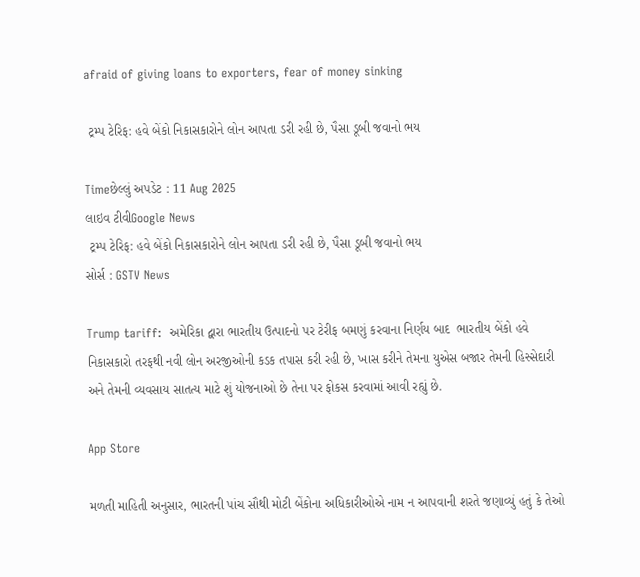afraid of giving loans to exporters, fear of money sinking

 ટ્રમ્પ ટેરિફ: હવે બેંકો નિકાસકારોને લોન આપતા ડરી રહી છે, પૈસા ડૂબી જવાનો ભય

Timeછેલ્લું અપડેટ : 11 Aug 2025
લાઇવ ટીવીGoogle News
 ટ્રમ્પ ટેરિફ: હવે બેંકો નિકાસકારોને લોન આપતા ડરી રહી છે, પૈસા ડૂબી જવાનો ભય
સોર્સ : GSTV News

Trump tariff:  અમેરિકા દ્વારા ભારતીય ઉત્પાદનો પર ટેરીફ બમણું કરવાના નિર્ણય બાદ  ભારતીય બેંકો હવે નિકાસકારો તરફથી નવી લોન અરજીઓની કડક તપાસ કરી રહી છે, ખાસ કરીને તેમના યુએસ બજાર તેમની હિસ્સેદારી અને તેમની વ્યવસાય સાતત્ય માટે શું યોજનાઓ છે તેના પર ફોકસ કરવામાં આવી રહ્યું છે.

App Store

મળતી માહિતી અનુસાર, ભારતની પાંચ સૌથી મોટી બેંકોના અધિકારીઓએ નામ ન આપવાની શરતે જણાવ્યું હતું કે તેઓ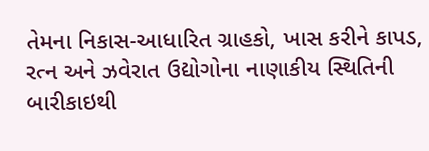તેમના નિકાસ-આધારિત ગ્રાહકો, ખાસ કરીને કાપડ, રત્ન અને ઝવેરાત ઉદ્યોગોના નાણાકીય સ્થિતિની બારીકાઇથી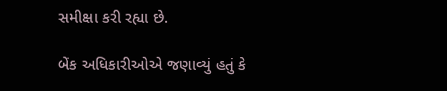સમીક્ષા કરી રહ્યા છે.

બેંક અધિકારીઓએ જણાવ્યું હતું કે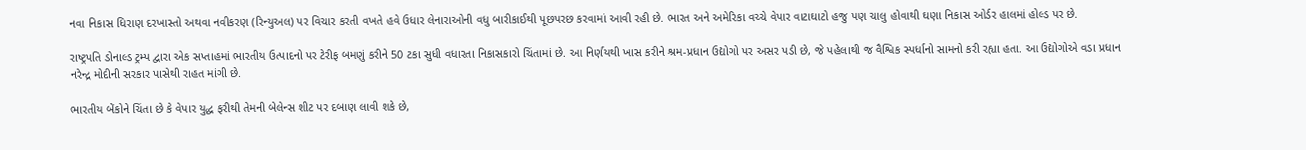નવા નિકાસ ધિરાણ દરખાસ્તો અથવા નવીકરણ (રિન્યુઅલ) પર વિચાર કરતી વખતે હવે ઉધાર લેનારાઓની વધુ બારીકાઈથી પૂછપરછ કરવામાં આવી રહી છે. ભારત અને અમેરિકા વચ્ચે વેપાર વાટાઘાટો હજુ પણ ચાલુ હોવાથી ઘણા નિકાસ ઓર્ડર હાલમાં હોલ્ડ પર છે.

રાષ્ટ્રપતિ ડોનાલ્ડ ટ્રમ્પ દ્વારા એક સપ્તાહમાં ભારતીય ઉત્પાદનો પર ટેરીફ બમણું કરીને 50 ટકા સુધી વધારતા નિકાસકારો ચિંતામાં છે. આ નિર્ણયથી ખાસ કરીને શ્રમ-પ્રધાન ઉદ્યોગો પર અસર પડી છે, જે પહેલાથી જ વૈશ્વિક સ્પર્ધાનો સામનો કરી રહ્યા હતા. આ ઉદ્યોગોએ વડા પ્રધાન નરેન્દ્ર મોદીની સરકાર પાસેથી રાહત માંગી છે.

ભારતીય બેંકોને ચિંતા છે કે વેપાર યુદ્ધ ફરીથી તેમની બેલેન્સ શીટ પર દબાણ લાવી શકે છે,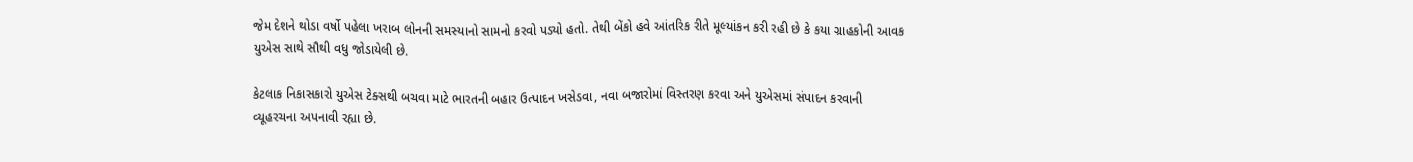જેમ દેશને થોડા વર્ષો પહેલા ખરાબ લોનની સમસ્યાનો સામનો કરવો પડ્યો હતો. તેથી બેંકો હવે આંતરિક રીતે મૂલ્યાંકન કરી રહી છે કે કયા ગ્રાહકોની આવક યુએસ સાથે સૌથી વધુ જોડાયેલી છે.

કેટલાક નિકાસકારો યુએસ ટેક્સથી બચવા માટે ભારતની બહાર ઉત્પાદન ખસેડવા, નવા બજારોમાં વિસ્તરણ કરવા અને યુએસમાં સંપાદન કરવાની વ્યૂહરચના અપનાવી રહ્યા છે.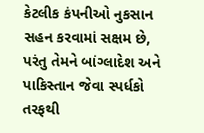કેટલીક કંપનીઓ નુકસાન સહન કરવામાં સક્ષમ છે, પરંતુ તેમને બાંગ્લાદેશ અને પાકિસ્તાન જેવા સ્પર્ધકો તરફથી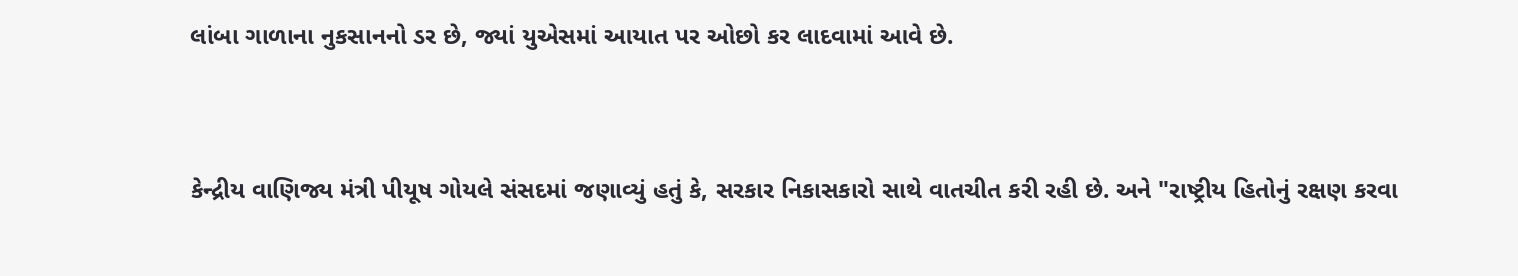લાંબા ગાળાના નુકસાનનો ડર છે, જ્યાં યુએસમાં આયાત પર ઓછો કર લાદવામાં આવે છે.



કેન્દ્રીય વાણિજ્ય મંત્રી પીયૂષ ગોયલે સંસદમાં જણાવ્યું હતું કે, સરકાર નિકાસકારો સાથે વાતચીત કરી રહી છે. અને "રાષ્ટ્રીય હિતોનું રક્ષણ કરવા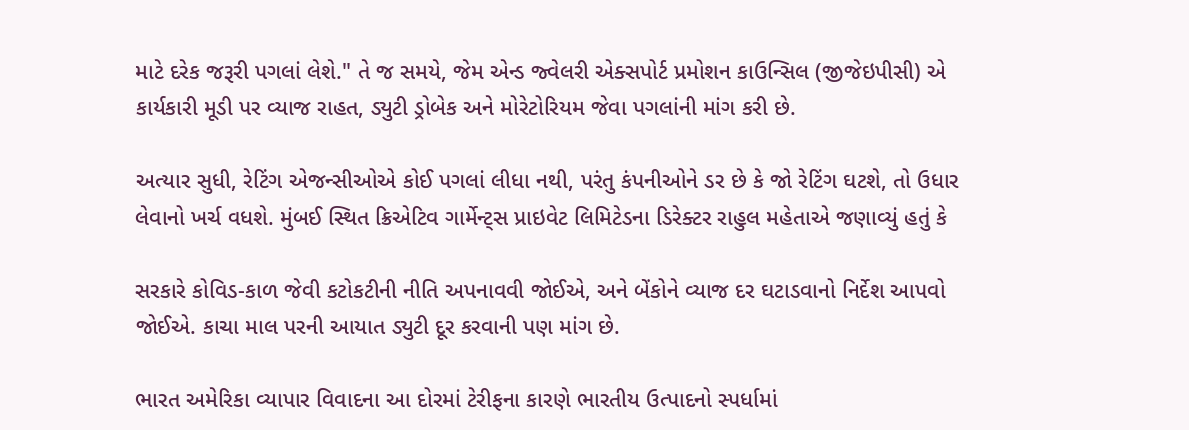માટે દરેક જરૂરી પગલાં લેશે." તે જ સમયે, જેમ એન્ડ જ્વેલરી એક્સપોર્ટ પ્રમોશન કાઉન્સિલ (જીજેઇપીસી) એ કાર્યકારી મૂડી પર વ્યાજ રાહત, ડ્યુટી ડ્રોબેક અને મોરેટોરિયમ જેવા પગલાંની માંગ કરી છે.

અત્યાર સુધી, રેટિંગ એજન્સીઓએ કોઈ પગલાં લીધા નથી, પરંતુ કંપનીઓને ડર છે કે જો રેટિંગ ઘટશે, તો ઉધાર લેવાનો ખર્ચ વધશે. મુંબઈ સ્થિત ક્રિએટિવ ગાર્મેન્ટ્સ પ્રાઇવેટ લિમિટેડના ડિરેક્ટર રાહુલ મહેતાએ જણાવ્યું હતું કે

સરકારે કોવિડ-કાળ જેવી કટોકટીની નીતિ અપનાવવી જોઈએ, અને બેંકોને વ્યાજ દર ઘટાડવાનો નિર્દેશ આપવો જોઈએ. કાચા માલ પરની આયાત ડ્યુટી દૂર કરવાની પણ માંગ છે.

ભારત અમેરિકા વ્યાપાર વિવાદના આ દોરમાં ટેરીફના કારણે ભારતીય ઉત્પાદનો સ્પર્ધામાં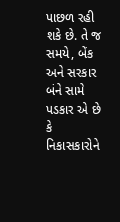પાછળ રહી શકે છે. તે જ સમયે, બેંક અને સરકાર બંને સામે પડકાર એ છે કે નિકાસકારોને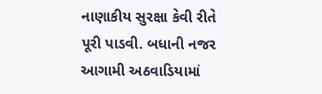નાણાકીય સુરક્ષા કેવી રીતે પૂરી પાડવી. બધાની નજર આગામી અઠવાડિયામાં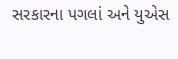સરકારના પગલાં અને યુએસ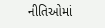નીતિઓમાં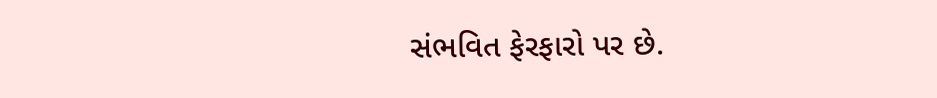સંભવિત ફેરફારો પર છે.